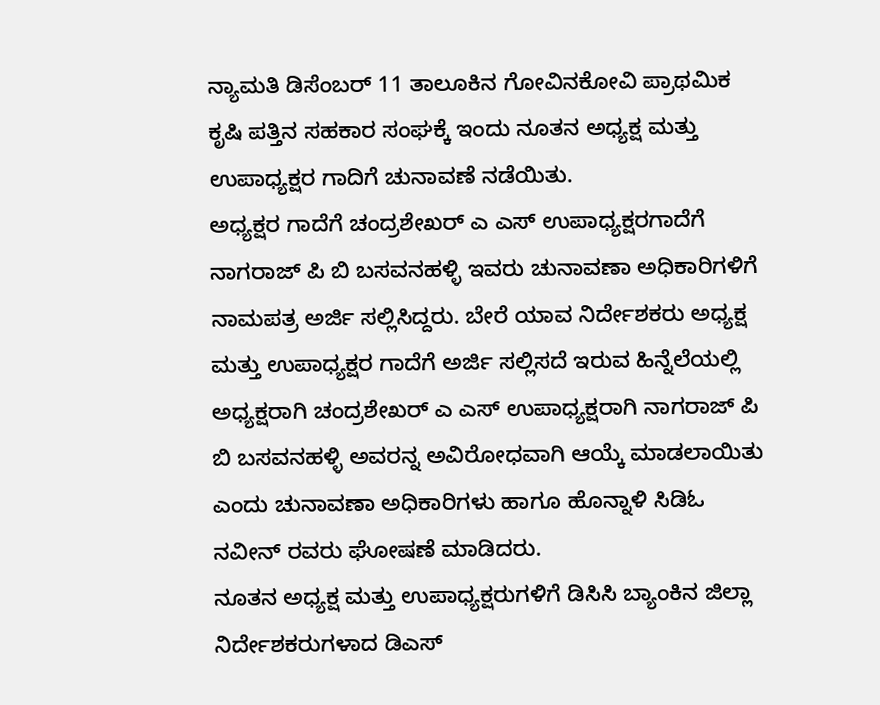ನ್ಯಾಮತಿ ಡಿಸೆಂಬರ್ 11 ತಾಲೂಕಿನ ಗೋವಿನಕೋವಿ ಪ್ರಾಥಮಿಕ ಕೃಷಿ ಪತ್ತಿನ ಸಹಕಾರ ಸಂಘಕ್ಕೆ ಇಂದು ನೂತನ ಅಧ್ಯಕ್ಷ ಮತ್ತು ಉಪಾಧ್ಯಕ್ಷರ ಗಾದಿಗೆ ಚುನಾವಣೆ ನಡೆಯಿತು.
ಅಧ್ಯಕ್ಷರ ಗಾದೆಗೆ ಚಂದ್ರಶೇಖರ್ ಎ ಎಸ್ ಉಪಾಧ್ಯಕ್ಷರಗಾದೆಗೆ ನಾಗರಾಜ್ ಪಿ ಬಿ ಬಸವನಹಳ್ಳಿ ಇವರು ಚುನಾವಣಾ ಅಧಿಕಾರಿಗಳಿಗೆ ನಾಮಪತ್ರ ಅರ್ಜಿ ಸಲ್ಲಿಸಿದ್ದರು. ಬೇರೆ ಯಾವ ನಿರ್ದೇಶಕರು ಅಧ್ಯಕ್ಷ ಮತ್ತು ಉಪಾಧ್ಯಕ್ಷರ ಗಾದೆಗೆ ಅರ್ಜಿ ಸಲ್ಲಿಸದೆ ಇರುವ ಹಿನ್ನೆಲೆಯಲ್ಲಿ ಅಧ್ಯಕ್ಷರಾಗಿ ಚಂದ್ರಶೇಖರ್ ಎ ಎಸ್ ಉಪಾಧ್ಯಕ್ಷರಾಗಿ ನಾಗರಾಜ್ ಪಿ ಬಿ ಬಸವನಹಳ್ಳಿ ಅವರನ್ನ ಅವಿರೋಧವಾಗಿ ಆಯ್ಕೆ ಮಾಡಲಾಯಿತು ಎಂದು ಚುನಾವಣಾ ಅಧಿಕಾರಿಗಳು ಹಾಗೂ ಹೊನ್ನಾಳಿ ಸಿಡಿಓ ನವೀನ್ ರವರು ಘೋಷಣೆ ಮಾಡಿದರು.
ನೂತನ ಅಧ್ಯಕ್ಷ ಮತ್ತು ಉಪಾಧ್ಯಕ್ಷರುಗಳಿಗೆ ಡಿಸಿಸಿ ಬ್ಯಾಂಕಿನ ಜಿಲ್ಲಾ ನಿರ್ದೇಶಕರುಗಳಾದ ಡಿಎಸ್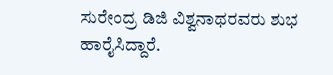ಸುರೇಂದ್ರ ಡಿಜಿ ವಿಶ್ವನಾಥರವರು ಶುಭ ಹಾರೈಸಿದ್ದಾರೆ.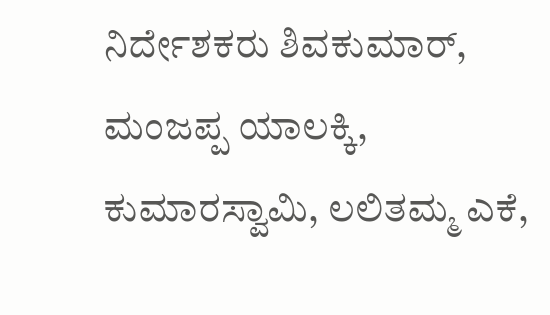ನಿರ್ದೇಶಕರು ಶಿವಕುಮಾರ್, ಮಂಜಪ್ಪ ಯಾಲಕ್ಕಿ, ಕುಮಾರಸ್ವಾಮಿ, ಲಲಿತಮ್ಮ ಎಕೆ,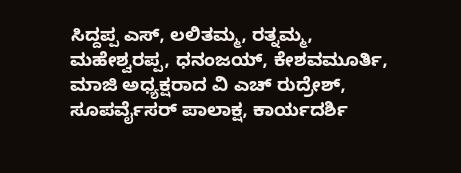ಸಿದ್ದಪ್ಪ ಎಸ್, ಲಲಿತಮ್ಮ, ರತ್ನಮ್ಮ, ಮಹೇಶ್ವರಪ್ಪ, ಧನಂಜಯ್, ಕೇಶವಮೂರ್ತಿ, ಮಾಜಿ ಅಧ್ಯಕ್ಷರಾದ ವಿ ಎಚ್ ರುದ್ರೇಶ್, ಸೂಪರ್ವೈಸರ್ ಪಾಲಾಕ್ಷ, ಕಾರ್ಯದರ್ಶಿ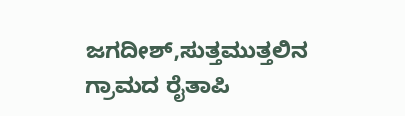ಜಗದೀಶ್,ಸುತ್ತಮುತ್ತಲಿನ ಗ್ರಾಮದ ರೈತಾಪಿ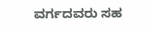ವರ್ಗದವರು ಸಹ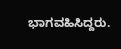ಭಾಗವಹಿಸಿದ್ದರು.